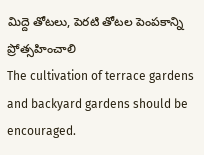మిద్దె తోటలు, పెరటి తోటల పెంపకాన్ని ప్రోత్సహించాలి
The cultivation of terrace gardens and backyard gardens should be encouraged.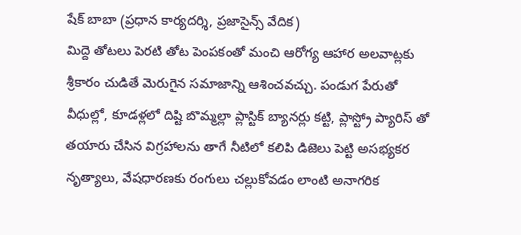షేక్ బాబా (ప్రధాన కార్యదర్శి, ప్రజాసైన్స్ వేదిక)
మిద్దె తోటలు పెరటి తోట పెంపకంతో మంచి ఆరోగ్య ఆహార అలవాట్లకు శ్రీకారం చుడితే మెరుగైన సమాజాన్ని ఆశించవచ్చు. పండుగ పేరుతో వీధుల్లో, కూడళ్లలో దిష్టి బొమ్మల్లా ప్లాస్టిక్ బ్యానర్లు కట్టి, ప్లాస్ట్రో ప్యారిస్ తో తయారు చేసిన విగ్రహాలను తాగే నీటిలో కలిపి డిజెలు పెట్టి అసభ్యకర నృత్యాలు, వేషధారణకు రంగులు చల్లుకోవడం లాంటి అనాగరిక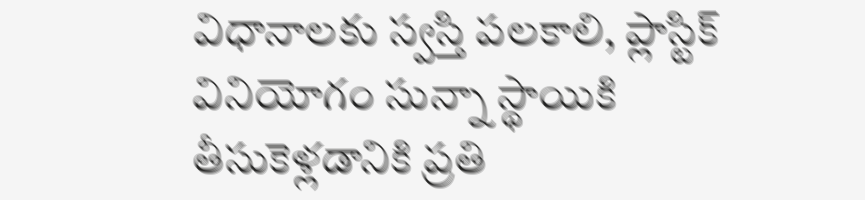విధానాలకు స్వస్తి పలకాలి, ప్లాస్టిక్ వినియోగం సున్నా స్థాయికి తీసుకెళ్లడానికి ప్రతి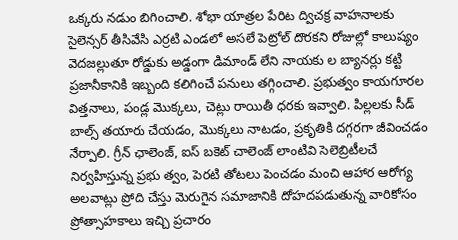ఒక్కరు నడుం బిగించాలి. శోభా యాత్రల పేరిట ద్విచక్ర వాహనాలకు సైలెన్సర్ తీసివేసి ఎర్రటి ఎండలో అసలే పెట్రోల్ దొరకని రోజుల్లో కాలుష్యం వెదజల్లుతూ రోడ్డుకు అడ్డంగా డిమాండ్ లేని నాయకు ల బ్యానర్లు కట్టి ప్రజానీకానికి ఇబ్బంది కలిగించే పనులు తగ్గించాలి. ప్రభుత్వం కాయగూరల విత్తనాలు, పండ్ల మొక్కలు, చెట్లు రాయితీ ధరకు ఇవ్వాలి. పిల్లలకు సీడ్ బాల్స్ తయారు చేయడం, మొక్కలు నాటడం, ప్రకృతికి దగ్గరగా జీవించడం నేర్పాలి. గ్రీన్ ఛాలెంజ్, ఐస్ బకెట్ చాలెంజ్ లాంటివి సెలెబ్రిటీలచే నిర్వహిస్తున్న ప్రభు త్వం, పెరటి తోటలు పెంచడం మంచి ఆహార ఆరోగ్య అలవాట్లు ప్రోది చేస్తు మెరుగైన సమాజానికి దోహదపడుతున్న వారికోసం ప్రోత్సాహకాలు ఇచ్చి ప్రచారం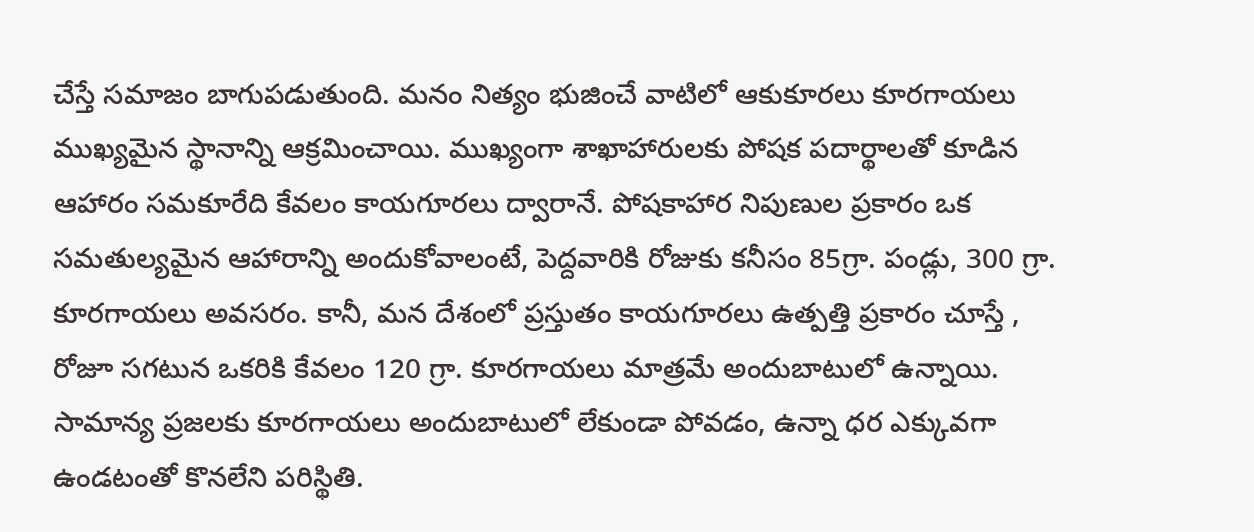చేస్తే సమాజం బాగుపడుతుంది. మనం నిత్యం భుజించే వాటిలో ఆకుకూరలు కూరగాయలు ముఖ్యమైన స్థానాన్ని ఆక్రమించాయి. ముఖ్యంగా శాఖాహారులకు పోషక పదార్థాలతో కూడిన ఆహారం సమకూరేది కేవలం కాయగూరలు ద్వారానే. పోషకాహార నిపుణుల ప్రకారం ఒక సమతుల్యమైన ఆహారాన్ని అందుకోవాలంటే, పెద్దవారికి రోజుకు కనీసం 85గ్రా. పండ్లు, 300 గ్రా. కూరగాయలు అవసరం. కానీ, మన దేశంలో ప్రస్తుతం కాయగూరలు ఉత్పత్తి ప్రకారం చూస్తే , రోజూ సగటున ఒకరికి కేవలం 120 గ్రా. కూరగాయలు మాత్రమే అందుబాటులో ఉన్నాయి. సామాన్య ప్రజలకు కూరగాయలు అందుబాటులో లేకుండా పోవడం, ఉన్నా ధర ఎక్కువగా ఉండటంతో కొనలేని పరిస్థితి.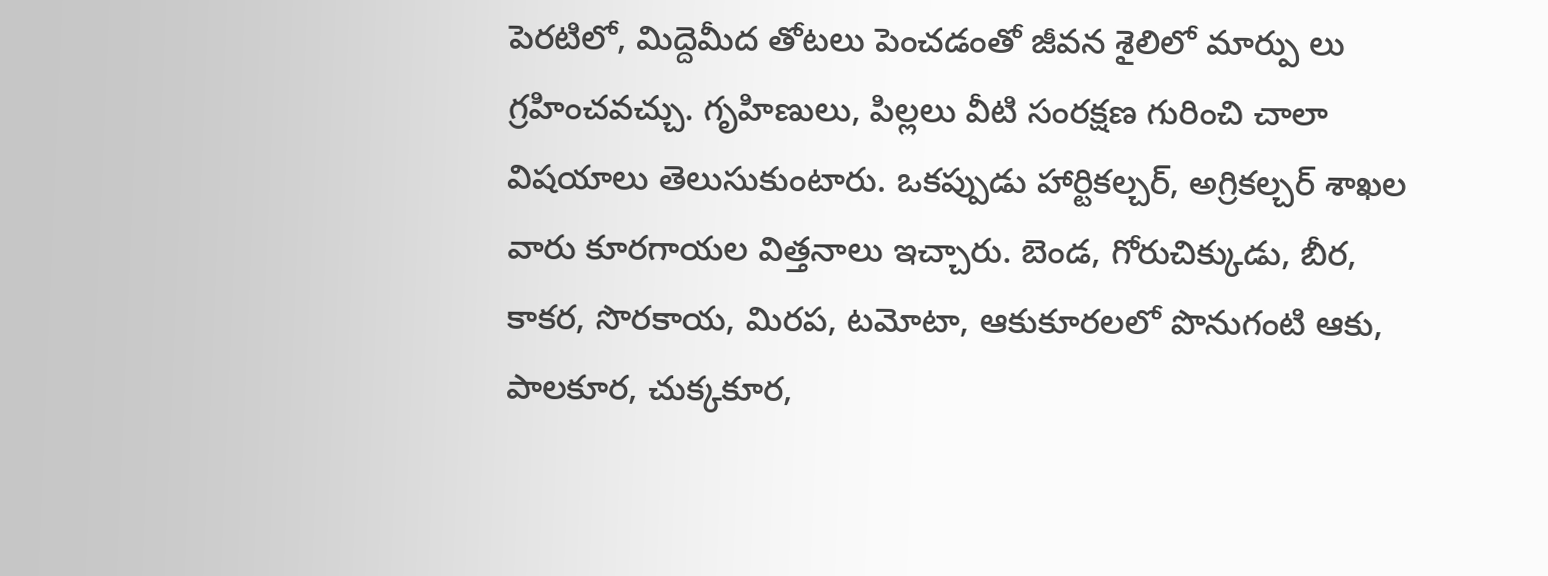పెరటిలో, మిద్దెమీద తోటలు పెంచడంతో జీవన శైలిలో మార్పు లు గ్రహించవచ్చు. గృహిణులు, పిల్లలు వీటి సంరక్షణ గురించి చాలా విషయాలు తెలుసుకుంటారు. ఒకప్పుడు హార్టికల్చర్, అగ్రికల్చర్ శాఖల వారు కూరగాయల విత్తనాలు ఇచ్చారు. బెండ, గోరుచిక్కుడు, బీర, కాకర, సొరకాయ, మిరప, టమోటా, ఆకుకూరలలో పొనుగంటి ఆకు, పాలకూర, చుక్కకూర,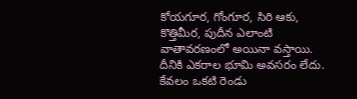కోయగూర, గోంగూర, సిరి ఆకు, కొత్తిమీర, పుదీన ఎలాంటి వాతావరణంలో అయినా వస్తాయి. దీనికి ఎకరాల భూమి అవసరం లేదు. కేవలం ఒకటి రెండు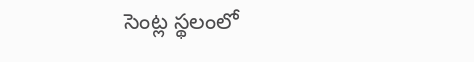సెంట్ల స్థలంలో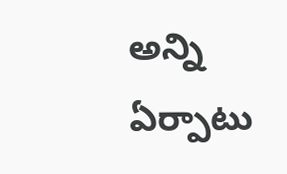అన్ని ఏర్పాటు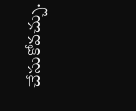చేసుకోవచ్చు.